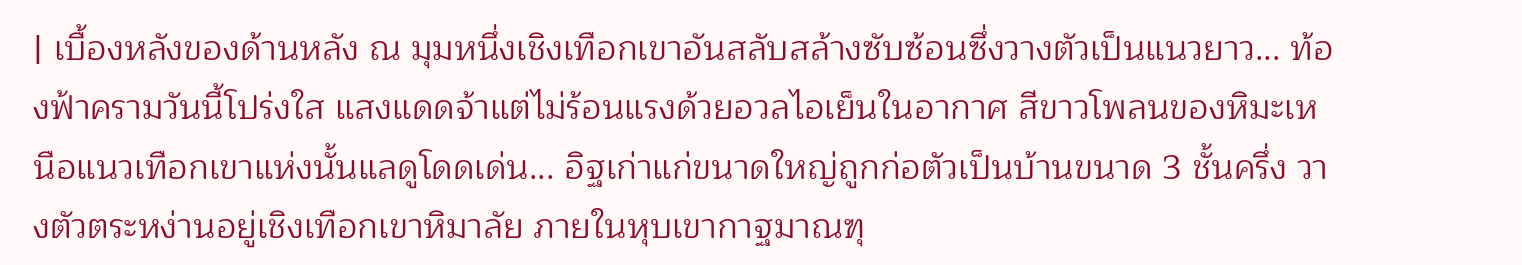| เบื้องหลังของด้านหลัง ณ มุมหนึ่งเชิงเทือกเขาอันสลับสล้างซับซ้อนซึ่งวางตัวเป็นแนวยาว... ท้องฟ้าครามวันนี้โปร่งใส แสงแดดจ้าแต่ไม่ร้อนแรงด้วยอวลไอเย็นในอากาศ สีขาวโพลนของหิมะเหนือแนวเทือกเขาแห่งนั้นแลดูโดดเด่น... อิฐเก่าแก่ขนาดใหญ่ถูกก่อตัวเป็นบ้านขนาด 3 ชั้นครึ่ง วางตัวตระหง่านอยู่เชิงเทือกเขาหิมาลัย ภายในหุบเขากาฐมาณฑุ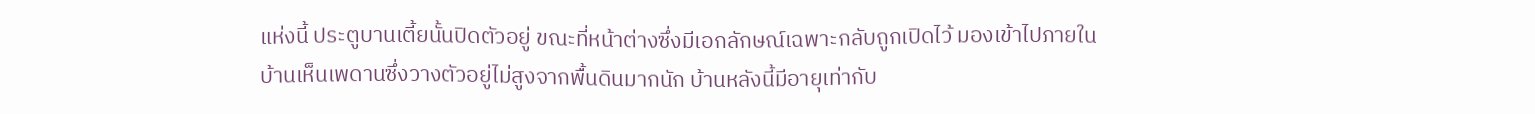แห่งนี้ ประตูบานเตี้ยนั้นปิดตัวอยู่ ขณะที่หน้าต่างซึ่งมีเอกลักษณ์เฉพาะกลับถูกเปิดไว้ มองเข้าไปภายในบ้านเห็นเพดานซึ่งวางตัวอยู่ไม่สูงจากพื้นดินมากนัก บ้านหลังนี้มีอายุเท่ากับ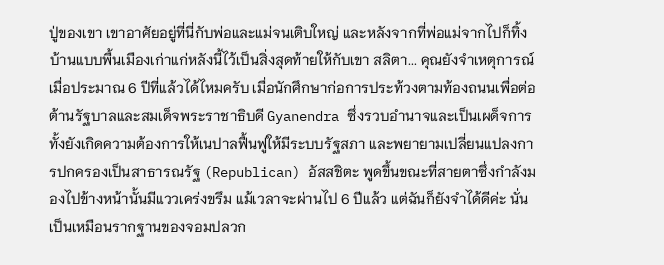ปู่ของเขา เขาอาศัยอยู่ที่นี่กับพ่อและแม่จนเติบใหญ่ และหลังจากที่พ่อแม่จากไปก็ทิ้งบ้านแบบพื้นเมืองเก่าแก่หลังนี้ไว้เป็นสิ่งสุดท้ายให้กับเขา สลิตา... คุณยังจำเหตุการณ์เมื่อประมาณ 6 ปีที่แล้วได้ไหมครับ เมื่อนักศึกษาก่อการประท้วงตามท้องถนนเพื่อต่อต้านรัฐบาลและสมเด็จพระราชาธิบดี Gyanendra ซึ่งรวบอำนาจและเป็นเผด็จการ ทั้งยังเกิดความต้องการให้เนปาลฟื้นฟูให้มีระบบรัฐสภา และพยายามเปลี่ยนแปลงการปกครองเป็นสาธารณรัฐ (Republican) อัสสชิตะ พูดขึ้นขณะที่สายตาซึ่งกำลังมองไปข้างหน้านั้นมีแววเคร่งขรึม แม้เวลาจะผ่านไป 6 ปีแล้ว แต่ฉันก็ยังจำได้ดีค่ะ นั่นเป็นเหมือนรากฐานของจอมปลวก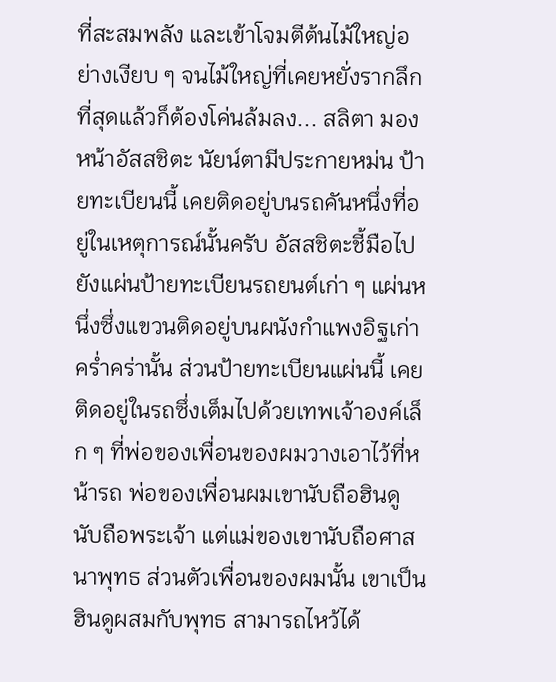ที่สะสมพลัง และเข้าโจมตีต้นไม้ใหญ่อย่างเงียบ ๆ จนไม้ใหญ่ที่เคยหยั่งรากลึก ที่สุดแล้วก็ต้องโค่นล้มลง... สลิตา มองหน้าอัสสชิตะ นัยน์ตามีประกายหม่น ป้ายทะเบียนนี้ เคยติดอยู่บนรถคันหนึ่งที่อยู่ในเหตุการณ์นั้นครับ อัสสชิตะชี้มือไปยังแผ่นป้ายทะเบียนรถยนต์เก่า ๆ แผ่นหนึ่งซึ่งแขวนติดอยู่บนผนังกำแพงอิฐเก่าคร่ำคร่านั้น ส่วนป้ายทะเบียนแผ่นนี้ เคยติดอยู่ในรถซึ่งเต็มไปด้วยเทพเจ้าองค์เล็ก ๆ ที่พ่อของเพื่อนของผมวางเอาไว้ที่หน้ารถ พ่อของเพื่อนผมเขานับถือฮินดู นับถือพระเจ้า แต่แม่ของเขานับถือศาสนาพุทธ ส่วนตัวเพื่อนของผมนั้น เขาเป็นฮินดูผสมกับพุทธ สามารถไหว้ได้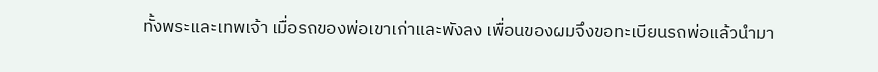ทั้งพระและเทพเจ้า เมื่อรถของพ่อเขาเก่าและพังลง เพื่อนของผมจึงขอทะเบียนรถพ่อแล้วนำมา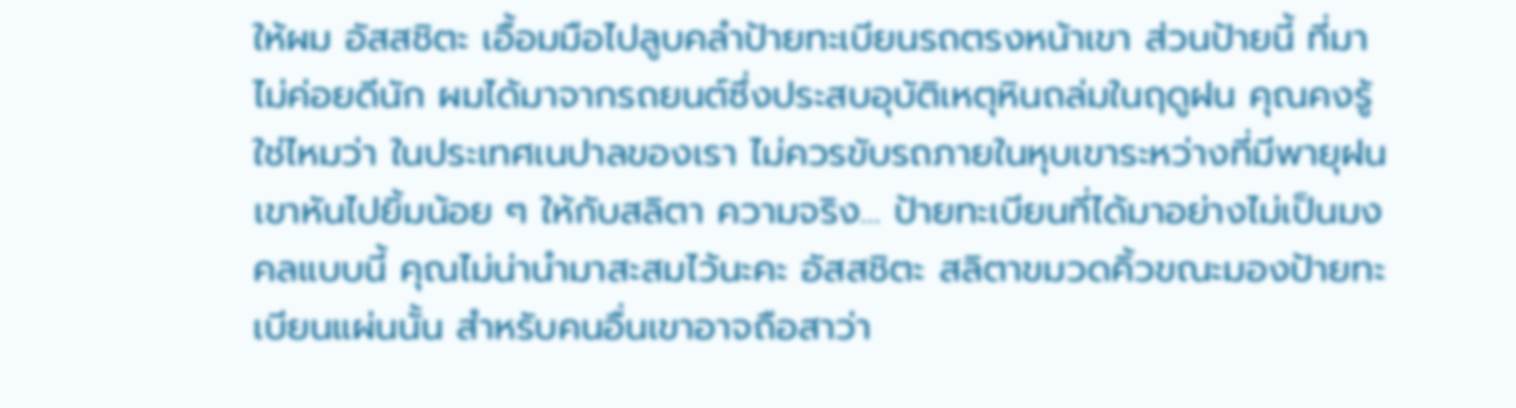ให้ผม อัสสชิตะ เอื้อมมือไปลูบคลำป้ายทะเบียนรถตรงหน้าเขา ส่วนป้ายนี้ ที่มาไม่ค่อยดีนัก ผมได้มาจากรถยนต์ซึ่งประสบอุบัติเหตุหินถล่มในฤดูฝน คุณคงรู้ใช่ไหมว่า ในประเทศเนปาลของเรา ไม่ควรขับรถภายในหุบเขาระหว่างที่มีพายุฝน เขาหันไปยิ้มน้อย ๆ ให้กับสลิตา ความจริง... ป้ายทะเบียนที่ได้มาอย่างไม่เป็นมงคลแบบนี้ คุณไม่น่านำมาสะสมไว้นะคะ อัสสชิตะ สลิตาขมวดคิ้วขณะมองป้ายทะเบียนแผ่นนั้น สำหรับคนอื่นเขาอาจถือสาว่า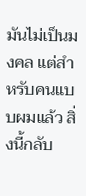มันไม่เป็นมงคล แต่สำหรับคนแบบผมแล้ว สิ่งนี้กลับ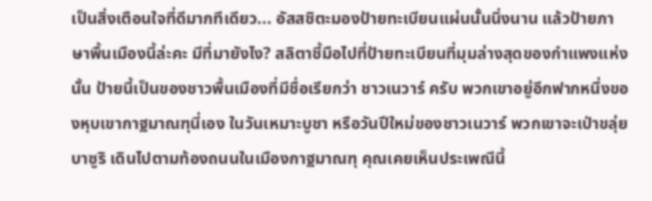เป็นสิ่งเตือนใจที่ดีมากทีเดียว... อัสสชิตะมองป้ายทะเบียนแผ่นนั้นนิ่งนาน แล้วป้ายภาษาพื้นเมืองนี้ล่ะคะ มีที่มายังไง? สลิตาชี้มือไปที่ป้ายทะเบียนที่มุมล่างสุดของกำแพงแห่งนั้น ป้ายนี้เป็นของชาวพื้นเมืองที่มีชื่อเรียกว่า ชาวเนวาร์ ครับ พวกเขาอยู่อีกฟากหนึ่งของหุบเขากาฐมาณฑุนี่เอง ในวันเหมาะบูชา หรือวันปีใหม่ของชาวเนวาร์ พวกเขาจะเป่าขลุ่ย บาซูริ เดินไปตามท้องถนนในเมืองกาฐมาณฑุ คุณเคยเห็นประเพณีนี้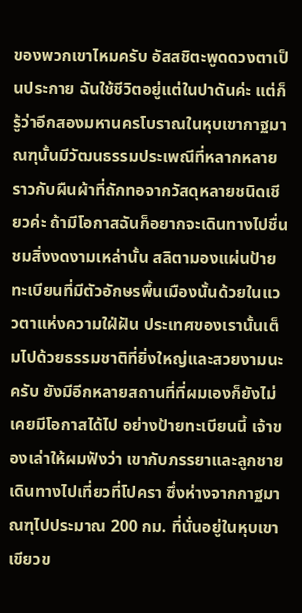ของพวกเขาไหมครับ อัสสชิตะพูดดวงตาเป็นประกาย ฉันใช้ชีวิตอยู่แต่ในปาดันค่ะ แต่ก็รู้ว่าอีกสองมหานครโบราณในหุบเขากาฐมาณฑุนั้นมีวัฒนธรรมประเพณีที่หลากหลายราวกับผืนผ้าที่ถักทอจากวัสดุหลายชนิดเชียวค่ะ ถ้ามีโอกาสฉันก็อยากจะเดินทางไปชื่นชมสิ่งงดงามเหล่านั้น สลิตามองแผ่นป้ายทะเบียนที่มีตัวอักษรพื้นเมืองนั้นด้วยในแววตาแห่งความใฝ่ฝัน ประเทศของเรานั้นเต็มไปด้วยธรรมชาติที่ยิ่งใหญ่และสวยงามนะครับ ยังมีอีกหลายสถานที่ที่ผมเองก็ยังไม่เคยมีโอกาสได้ไป อย่างป้ายทะเบียนนี้ เจ้าของเล่าให้ผมฟังว่า เขากับภรรยาและลูกชายเดินทางไปเที่ยวที่โปครา ซึ่งห่างจากกาฐมาณฑุไปประมาณ 200 กม. ที่นั่นอยู่ในหุบเขาเขียวข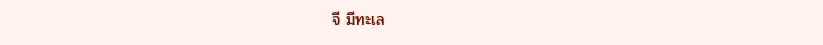จี มีทะเล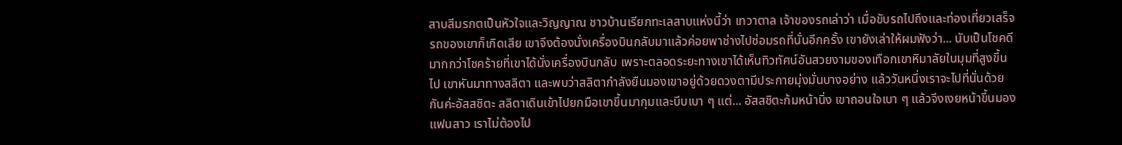สาบสีมรกตเป็นหัวใจและวิญญาณ ชาวบ้านเรียกทะเลสาบแห่งนี้ว่า เทวาตาล เจ้าของรถเล่าว่า เมื่อขับรถไปถึงและท่องเที่ยวเสร็จ รถของเขาก็เกิดเสีย เขาจึงต้องนั่งเครื่องบินกลับมาแล้วค่อยพาช่างไปซ่อมรถที่นั่นอีกครั้ง เขายังเล่าให้ผมฟังว่า... นับเป็นโชคดีมากกว่าโชคร้ายที่เขาได้นั่งเครื่องบินกลับ เพราะตลอดระยะทางเขาได้เห็นทิวทัศน์อันสวยงามของเทือกเขาหิมาลัยในมุมที่สูงขึ้นไป เขาหันมาทางสลิตา และพบว่าสลิตากำลังยืนมองเขาอยู่ด้วยดวงตามีประกายมุ่งมั่นบางอย่าง แล้ววันหนึ่งเราจะไปที่นั่นด้วยกันค่ะอัสสชิตะ สลิตาเดินเข้าไปยกมือเขาขึ้นมากุมและบีบเบา ๆ แต่... อัสสชิตะก้มหน้านิ่ง เขาถอนใจเบา ๆ แล้วจึงเงยหน้าขึ้นมองแฟนสาว เราไม่ต้องไป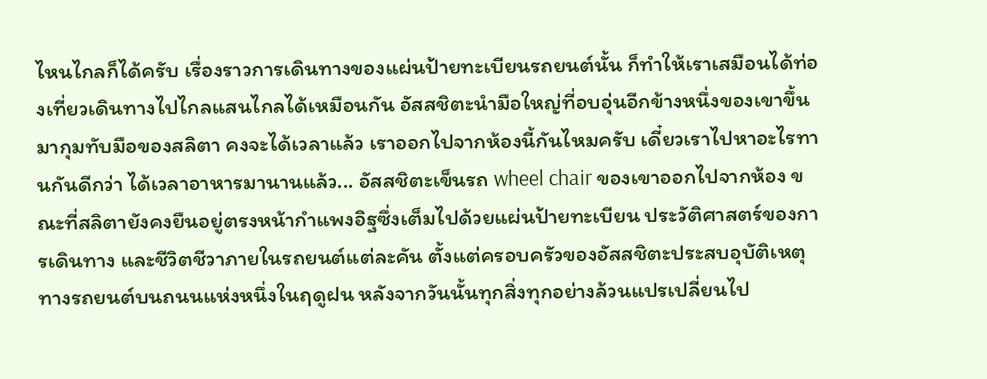ไหนไกลก็ได้ครับ เรื่องราวการเดินทางของแผ่นป้ายทะเบียนรถยนต์นั้น ก็ทำให้เราเสมือนได้ท่องเที่ยวเดินทางไปไกลแสนไกลได้เหมือนกัน อัสสชิตะนำมือใหญ่ที่อบอุ่นอีกข้างหนึ่งของเขาขึ้นมากุมทับมือของสลิตา คงจะได้เวลาแล้ว เราออกไปจากห้องนี้กันไหมครับ เดี๋ยวเราไปหาอะไรทานกันดีกว่า ได้เวลาอาหารมานานแล้ว... อัสสชิตะเข็นรถ wheel chair ของเขาออกไปจากห้อง ขณะที่สลิตายังคงยืนอยู่ตรงหน้ากำแพงอิฐซึ่งเต็มไปด้วยแผ่นป้ายทะเบียน ประวัติศาสตร์ของการเดินทาง และชีวิตชีวาภายในรถยนต์แต่ละคัน ตั้งแต่ครอบครัวของอัสสชิตะประสบอุบัติเหตุทางรถยนต์บนถนนแห่งหนึ่งในฤดูฝน หลังจากวันนั้นทุกสิ่งทุกอย่างล้วนแปรเปลี่ยนไป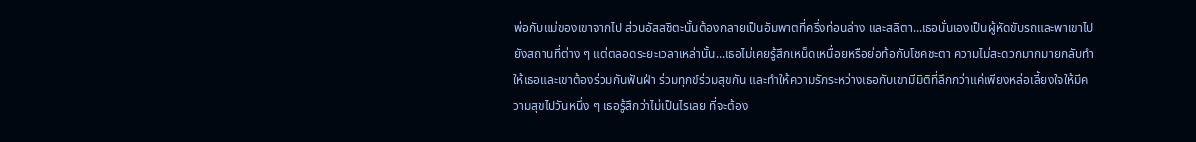พ่อกับแม่ของเขาจากไป ส่วนอัสสชิตะนั้นต้องกลายเป็นอัมพาตที่ครึ่งท่อนล่าง และสลิตา...เธอนั่นเองเป็นผู้หัดขับรถและพาเขาไปยังสถานที่ต่าง ๆ แต่ตลอดระยะเวลาเหล่านั้น...เธอไม่เคยรู้สึกเหน็ดเหนื่อยหรือย่อท้อกับโชคชะตา ความไม่สะดวกมากมายกลับทำให้เธอและเขาต้องร่วมกันฟันฝ่า ร่วมทุกข์ร่วมสุขกัน และทำให้ความรักระหว่างเธอกับเขามีมิติที่ลึกกว่าแค่เพียงหล่อเลี้ยงใจให้มีความสุขไปวันหนึ่ง ๆ เธอรู้สึกว่าไม่เป็นไรเลย ที่จะต้อง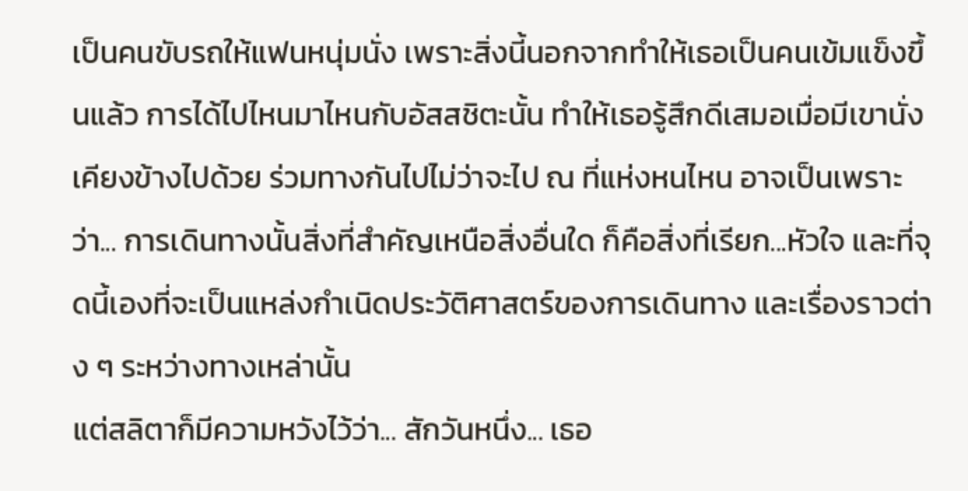เป็นคนขับรถให้แฟนหนุ่มนั่ง เพราะสิ่งนี้นอกจากทำให้เธอเป็นคนเข้มแข็งขึ้นแล้ว การได้ไปไหนมาไหนกับอัสสชิตะนั้น ทำให้เธอรู้สึกดีเสมอเมื่อมีเขานั่งเคียงข้างไปด้วย ร่วมทางกันไปไม่ว่าจะไป ณ ที่แห่งหนไหน อาจเป็นเพราะว่า... การเดินทางนั้นสิ่งที่สำคัญเหนือสิ่งอื่นใด ก็คือสิ่งที่เรียก...หัวใจ และที่จุดนี้เองที่จะเป็นแหล่งกำเนิดประวัติศาสตร์ของการเดินทาง และเรื่องราวต่าง ๆ ระหว่างทางเหล่านั้น
แต่สลิตาก็มีความหวังไว้ว่า... สักวันหนึ่ง... เธอ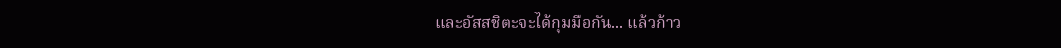และอัสสชิตะจะได้กุมมือกัน... แล้วก้าว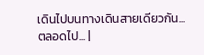เดินไปบนทางเดินสายเดียวกัน... ตลอดไป... |